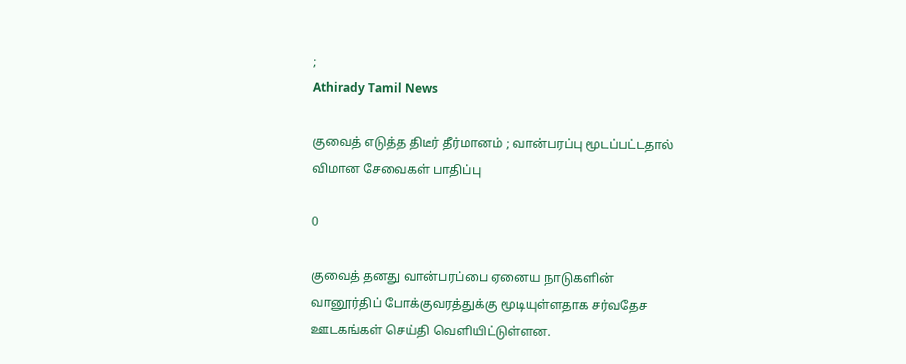;
Athirady Tamil News

குவைத் எடுத்த திடீர் தீர்மானம் ; வான்பரப்பு மூடப்பட்டதால் விமான சேவைகள் பாதிப்பு

0

குவைத் தனது வான்பரப்பை ஏனைய நாடுகளின் வானூர்திப் போக்குவரத்துக்கு மூடியுள்ளதாக சர்வதேச ஊடகங்கள் செய்தி வெளியிட்டுள்ளன.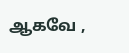ஆகவே ,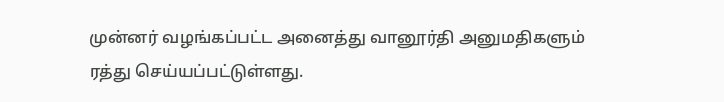முன்னர் வழங்கப்பட்ட அனைத்து வானூர்தி அனுமதிகளும் ரத்து செய்யப்பட்டுள்ளது.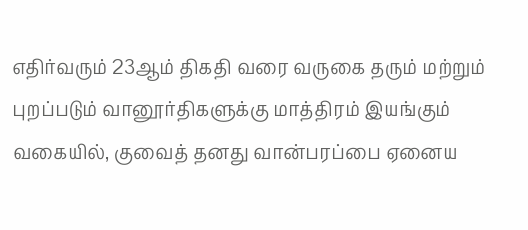எதிர்வரும் 23ஆம் திகதி வரை வருகை தரும் மற்றும் புறப்படும் வானூர்திகளுக்கு மாத்திரம் இயங்கும் வகையில், குவைத் தனது வான்பரப்பை ஏனைய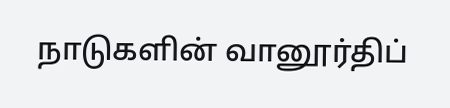நாடுகளின் வானூர்திப்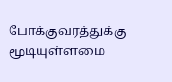போக்குவரத்துக்கு மூடியுள்ளமை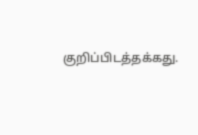குறிப்பிடத்தக்கது.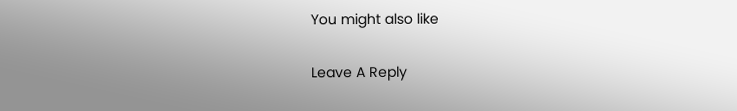You might also like

Leave A Reply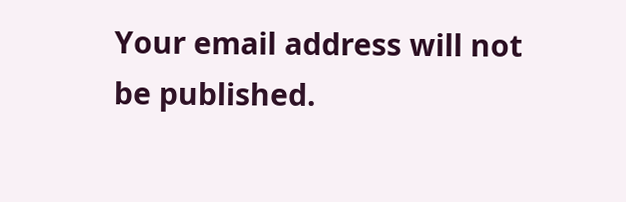Your email address will not be published.